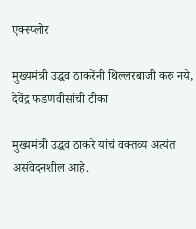एक्स्प्लोर

मुख्यमंत्री उद्धव ठाकरेंनी थिल्लरबाजी करु नये, देवेंद्र फडणवीसांची टीका

मुख्यमंत्री उद्धव ठाकरे यांचं वक्तव्य अत्यंत असंवेदनशील आहे.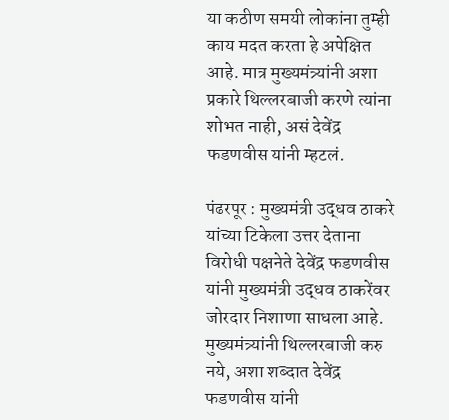या कठीण समयी लोकांना तुम्ही काय मदत करता हे अपेक्षित आहे. मात्र मुख्यमंत्र्यांनी अशा प्रकारे थिल्लरबाजी करणे त्यांना शोभत नाही, असं देवेंद्र फडणवीस यांनी म्हटलं.

पंढरपूर : मुख्यमंत्री उद्धव ठाकरे यांच्या टिकेला उत्तर देताना विरोधी पक्षनेते देवेंद्र फडणवीस यांनी मुख्यमंत्री उद्धव ठाकरेंवर जोरदार निशाणा साधला आहे. मुख्यमंत्र्यांनी थिल्लरबाजी करु नये, अशा शब्दात देवेंद्र फडणवीस यांनी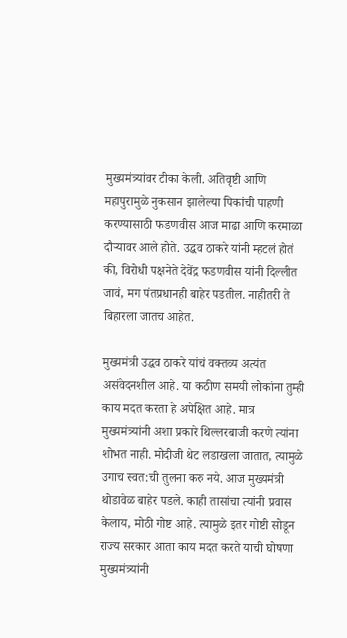मुख्यमंत्र्यांवर टीका केली. अतिवृष्टी आणि महापुरामुळे नुकसान झालेल्या पिकांची पाहणी करण्यासाठी फडणवीस आज माढा आणि करमाळा दौऱ्यावर आले होते. उद्धव ठाकरे यांनी म्हटलं होतं की, विरोधी पक्षनेते देवेंद्र फडणवीस यांनी दिल्लीत जावं, मग पंतप्रधानही बाहेर पडतील. नाहीतरी ते बिहारला जातच आहेत.

मुख्यमंत्री उद्धव ठाकरे यांचं वक्तव्य अत्यंत असंवेदनशील आहे. या कठीण समयी लोकांना तुम्ही काय मदत करता हे अपेक्षित आहे. मात्र मुख्यमंत्र्यांनी अशा प्रकारे थिल्लरबाजी करणे त्यांना शोभत नाही. मोदीजी थेट लडाखला जातात, त्यामुळे उगाच स्वत:ची तुलना करु नये. आज मुख्यमंत्री थोडावेळ बाहेर पडले. काही तासांचा त्यांनी प्रवास केलाय, मोठी गोष्ट आहे. त्यामुळे इतर गोष्टी सोडून राज्य सरकार आता काय मदत करते याची घोषणा मुख्यमंत्र्यांनी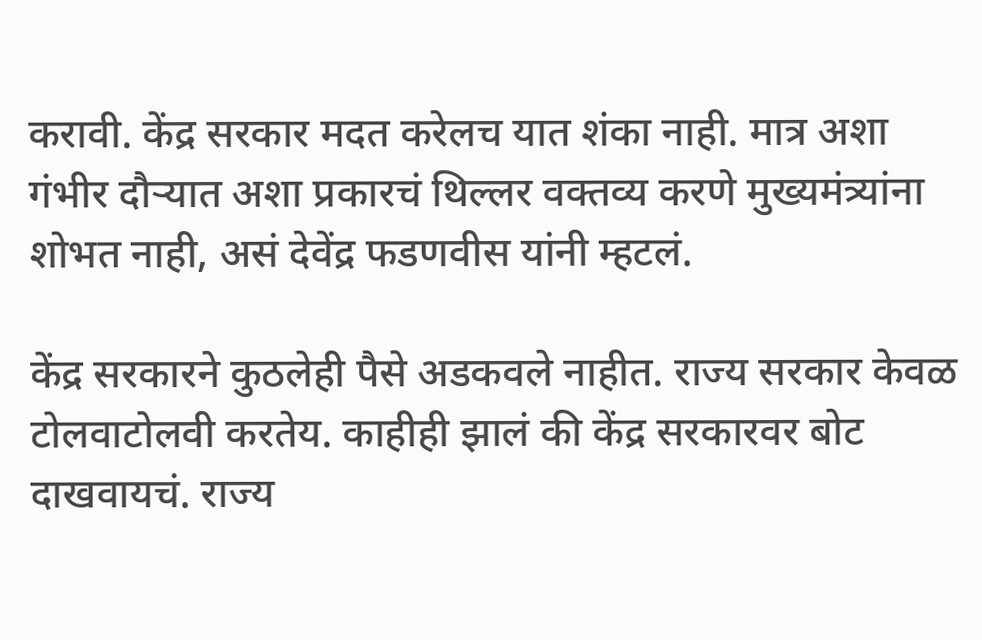करावी. केंद्र सरकार मदत करेलच यात शंका नाही. मात्र अशा गंभीर दौऱ्यात अशा प्रकारचं थिल्लर वक्तव्य करणे मुख्यमंत्र्यांना शोभत नाही, असं देवेंद्र फडणवीस यांनी म्हटलं.

केंद्र सरकारने कुठलेही पैसे अडकवले नाहीत. राज्य सरकार केवळ टोलवाटोलवी करतेय. काहीही झालं की केंद्र सरकारवर बोट दाखवायचं. राज्य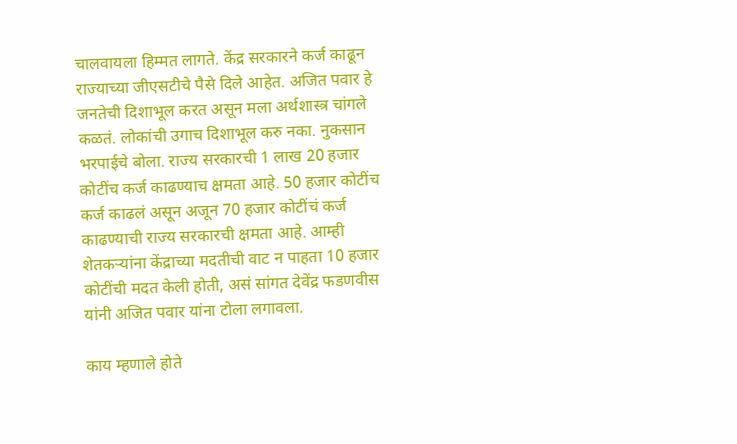चालवायला हिम्मत लागते. केंद्र सरकारने कर्ज काढून राज्याच्या जीएसटीचे पैसे दिले आहेत. अजित पवार हे जनतेची दिशाभूल करत असून मला अर्थशास्त्र चांगले कळतं. लोकांची उगाच दिशाभूल करु नका. नुकसान भरपाईचे बोला. राज्य सरकारची 1 लाख 20 हजार कोटींच कर्ज काढण्याच क्षमता आहे. 50 हजार कोटींच कर्ज काढलं असून अजून 70 हजार कोटींचं कर्ज काढण्याची राज्य सरकारची क्षमता आहे. आम्ही शेतकऱ्यांना केंद्राच्या मदतीची वाट न पाहता 10 हजार कोटींची मदत केली होती, असं सांगत देवेंद्र फडणवीस यांनी अजित पवार यांना टोला लगावला.

काय म्हणाले होते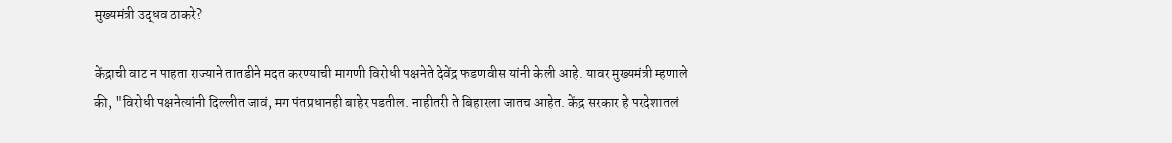मुख्यमंत्री उद्धव ठाकरे?

केंद्राची वाट न पाहता राज्याने तातडीने मदत करण्याची मागणी विरोधी पक्षनेते देवेंद्र फडणवीस यांनी केली आहे. यावर मुख्यमंत्री म्हणाले की, "विरोधी पक्षनेत्यांनी दिल्लीत जावं, मग पंतप्रधानही बाहेर पडतील. नाहीतरी ते बिहारला जातच आहेत. केंद्र सरकार हे परदेशातलं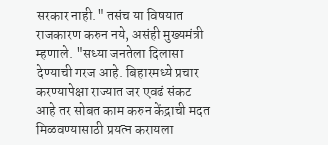सरकार नाही." तसंच या विषयात राजकारण करुन नये, असंही मुख्यमंत्री म्हणाले. "सध्या जनतेला दिलासा देण्याची गरज आहे. बिहारमध्ये प्रचार करण्यापेक्षा राज्यात जर एवढं संकट आहे तर सोबत काम करुन केंद्राची मदत मिळवण्यासाठी प्रयत्न करायला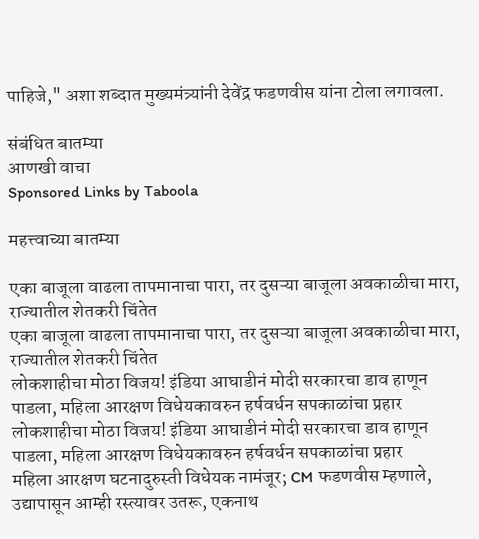पाहिजे," अशा शब्दात मुख्यमंत्र्यांनी देवेंद्र फडणवीस यांना टोला लगावला.

संबंधित बातम्या
आणखी वाचा
Sponsored Links by Taboola

महत्त्वाच्या बातम्या

एका बाजूला वाढला तापमानाचा पारा, तर दुसऱ्या बाजूला अवकाळीचा मारा, राज्यातील शेतकरी चिंतेत
एका बाजूला वाढला तापमानाचा पारा, तर दुसऱ्या बाजूला अवकाळीचा मारा, राज्यातील शेतकरी चिंतेत
लोकशाहीचा मोठा विजय! इंडिया आघाडीनं मोदी सरकारचा डाव हाणून पाडला, महिला आरक्षण विधेयकावरुन हर्षवर्धन सपकाळांचा प्रहार
लोकशाहीचा मोठा विजय! इंडिया आघाडीनं मोदी सरकारचा डाव हाणून पाडला, महिला आरक्षण विधेयकावरुन हर्षवर्धन सपकाळांचा प्रहार
महिला आरक्षण घटनादुरुस्ती विधेयक नामंजूर; CM फडणवीस म्हणाले, उद्यापासून आम्ही रस्त्यावर उतरू, एकनाथ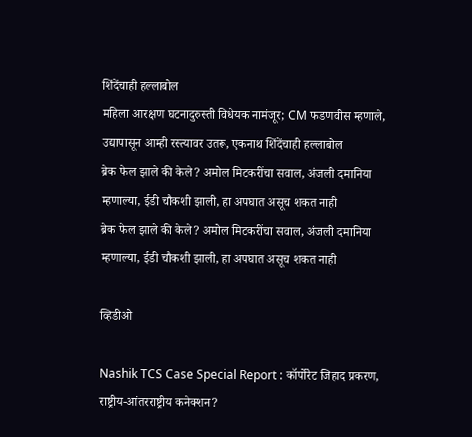शिंदेंचाही हल्लाबोल
महिला आरक्षण घटनादुरुस्ती विधेयक नामंजूर; CM फडणवीस म्हणाले, उद्यापासून आम्ही रस्त्यावर उतरू, एकनाथ शिंदेंचाही हल्लाबोल
ब्रेक फेल झाले की केले? अमोल मिटकरींचा सवाल, अंजली दमानिया म्हणाल्या, ईडी चौकशी झाली, हा अपघात असूच शकत नाही
ब्रेक फेल झाले की केले? अमोल मिटकरींचा सवाल, अंजली दमानिया म्हणाल्या, ईडी चौकशी झाली, हा अपघात असूच शकत नाही

व्हिडीओ

Nashik TCS Case Special Report : कॉर्पोरेट जिहाद प्रकरण, राष्ट्रीय-आंतरराष्ट्रीय कनेक्शन?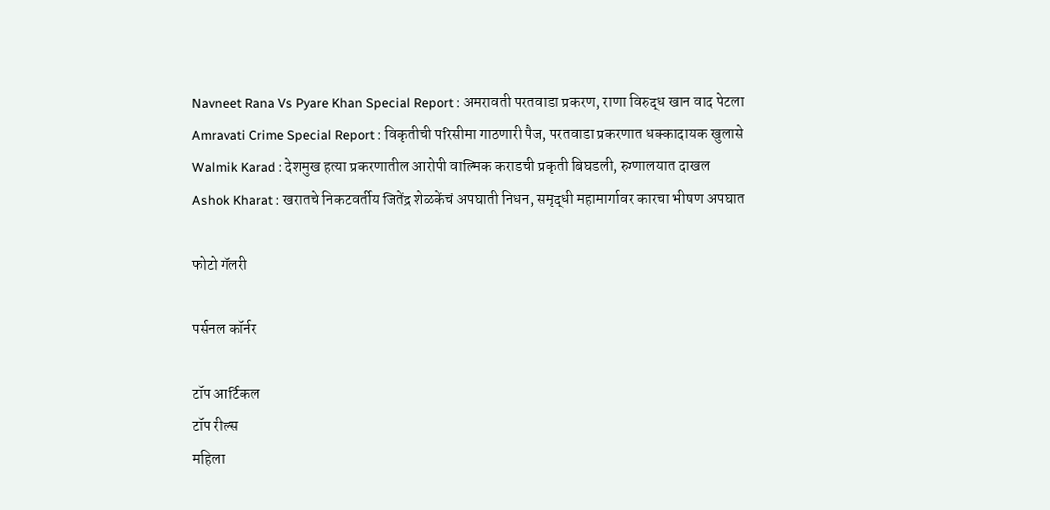Navneet Rana Vs Pyare Khan Special Report : अमरावती परतवाडा प्रकरण, राणा विरुद्ध खान वाद पेटला
Amravati Crime Special Report : विकृतीची परिसीमा गाठणारी पैज, परतवाडा प्रकरणात धक्कादायक खुलासे
Walmik Karad : देशमुख हत्या प्रकरणातील आरोपी वाल्मिक कराडची प्रकृती बिघडली, रुग्णालयात दाखल
Ashok Kharat : खरातचे निकटवर्तीय जितेंद्र शेळकेंचं अपघाती निधन, समृद्धी महामार्गावर कारचा भीषण अपघात

फोटो गॅलरी

पर्सनल कॉर्नर

टॉप आर्टिकल
टॉप रील्स
महिला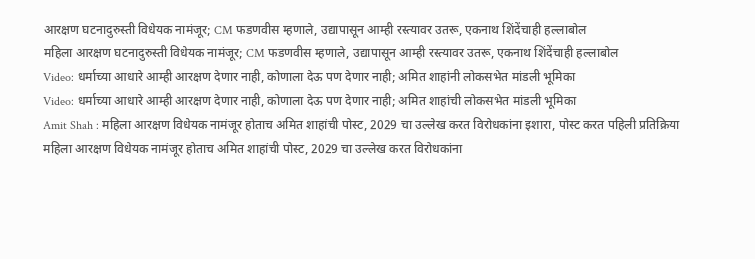आरक्षण घटनादुरुस्ती विधेयक नामंजूर; CM फडणवीस म्हणाले, उद्यापासून आम्ही रस्त्यावर उतरू, एकनाथ शिंदेंचाही हल्लाबोल
महिला आरक्षण घटनादुरुस्ती विधेयक नामंजूर; CM फडणवीस म्हणाले, उद्यापासून आम्ही रस्त्यावर उतरू, एकनाथ शिंदेंचाही हल्लाबोल
Video: धर्माच्या आधारे आम्ही आरक्षण देणार नाही, कोणाला देऊ पण देणार नाही; अमित शाहांनी लोकसभेत मांडली भूमिका
Video: धर्माच्या आधारे आम्ही आरक्षण देणार नाही, कोणाला देऊ पण देणार नाही; अमित शाहांची लोकसभेत मांडली भूमिका
Amit Shah : महिला आरक्षण विधेयक नामंजूर होताच अमित शाहांची पोस्ट, 2029 चा उल्लेख करत विरोधकांना इशारा, पोस्ट करत पहिली प्रतिक्रिया
महिला आरक्षण विधेयक नामंजूर होताच अमित शाहांची पोस्ट, 2029 चा उल्लेख करत विरोधकांना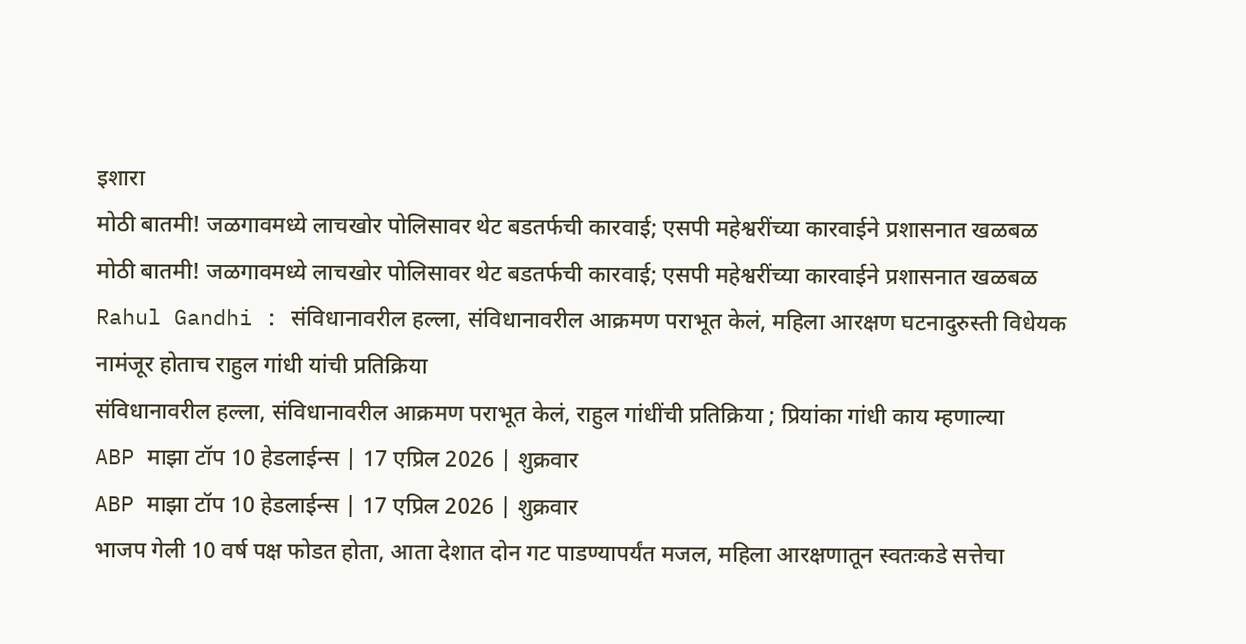इशारा
मोठी बातमी! जळगावमध्ये लाचखोर पोलिसावर थेट बडतर्फची कारवाई; एसपी महेश्वरींच्या कारवाईने प्रशासनात खळबळ
मोठी बातमी! जळगावमध्ये लाचखोर पोलिसावर थेट बडतर्फची कारवाई; एसपी महेश्वरींच्या कारवाईने प्रशासनात खळबळ
Rahul Gandhi : संविधानावरील हल्ला, संविधानावरील आक्रमण पराभूत केलं, महिला आरक्षण घटनादुरुस्ती विधेयक नामंजूर होताच राहुल गांधी यांची प्रतिक्रिया
संविधानावरील हल्ला, संविधानावरील आक्रमण पराभूत केलं, राहुल गांधींची प्रतिक्रिया ; प्रियांका गांधी काय म्हणाल्या
ABP माझा टॉप 10 हेडलाईन्स | 17 एप्रिल 2026 | शुक्रवार
ABP माझा टॉप 10 हेडलाईन्स | 17 एप्रिल 2026 | शुक्रवार
भाजप गेली 10 वर्ष पक्ष फोडत होता, आता देशात दोन गट पाडण्यापर्यंत मजल, महिला आरक्षणातून स्वतःकडे सत्तेचा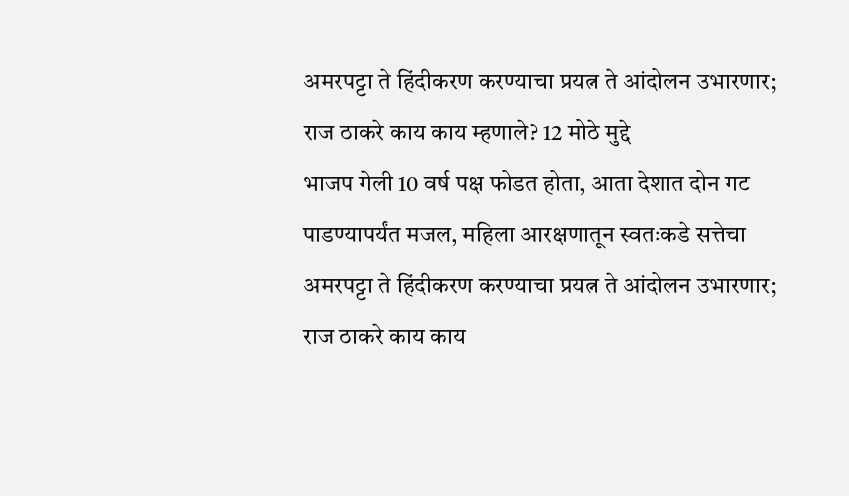अमरपट्टा ते हिंदीकरण करण्याचा प्रयत्न ते आंदोलन उभारणार; राज ठाकरे काय काय म्हणाले? 12 मोठे मुद्दे
भाजप गेली 10 वर्ष पक्ष फोडत होता, आता देशात दोन गट पाडण्यापर्यंत मजल, महिला आरक्षणातून स्वतःकडे सत्तेचा अमरपट्टा ते हिंदीकरण करण्याचा प्रयत्न ते आंदोलन उभारणार; राज ठाकरे काय काय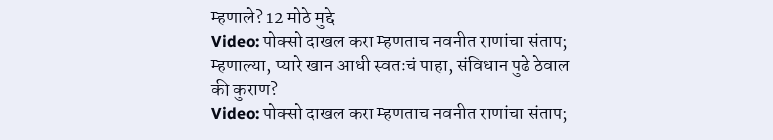म्हणाले? 12 मोठे मुद्दे
Video: पोक्सो दाखल करा म्हणताच नवनीत राणांचा संताप; म्हणाल्या, प्यारे खान आधी स्वतःचं पाहा, संविधान पुढे ठेवाल की कुराण?
Video: पोक्सो दाखल करा म्हणताच नवनीत राणांचा संताप;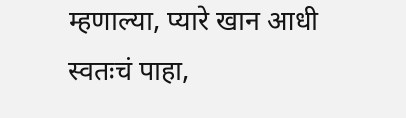म्हणाल्या, प्यारे खान आधी स्वतःचं पाहा,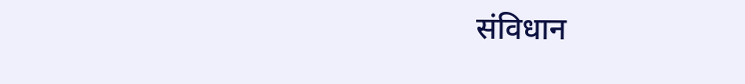संविधान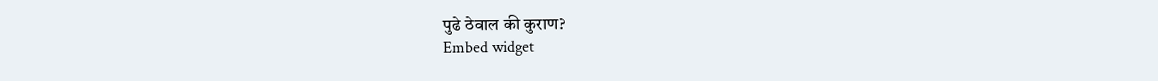पुढे ठेवाल की कुराण?
Embed widget